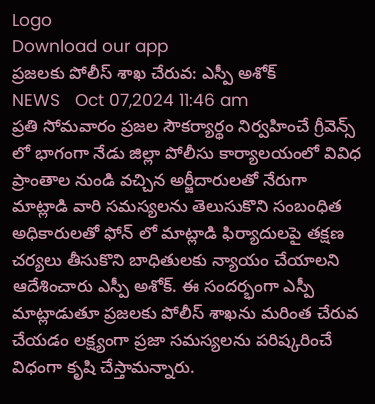Logo
Download our app
ప్రజలకు పోలీస్ శాఖ చేరువ: ఎస్పీ అశోక్
NEWS   Oct 07,2024 11:46 am
ప్రతి సోమవారం ప్రజల సౌకర్యార్థం నిర్వహించే గ్రీవెన్స్ లో భాగంగా నేడు జిల్లా పోలీసు కార్యాలయంలో వివిధ ప్రాంతాల నుండి వచ్చిన అర్జీదారులతో నేరుగా మాట్లాడి వారి సమస్యలను తెలుసుకొని సంబంధిత అధికారులతో ఫోన్ లో మాట్లాడి ఫిర్యాదులపై తక్షణ చర్యలు తీసుకొని బాధితులకు న్యాయం చేయాలని ఆదేశించారు ఎస్పీ అశోక్. ఈ సందర్భంగా ఎస్పీ మాట్లాడుతూ ప్రజలకు పోలీస్ శాఖను మరింత చేరువ చేయడం లక్ష్యంగా ప్రజా సమస్యలను పరిష్కరించే విధంగా కృషి చేస్తామన్నారు.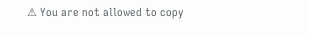⚠ You are not allowed to copy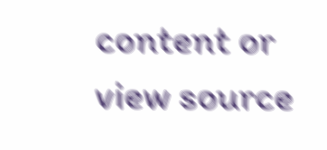content or view source